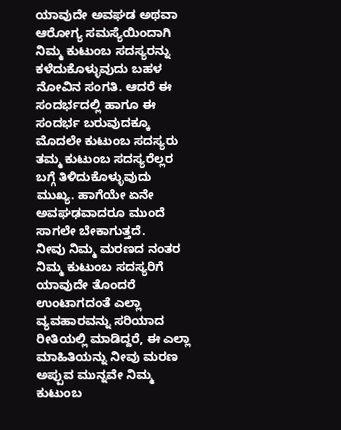ಯಾವುದೇ ಅವಘಡ ಅಥವಾ ಆರೋಗ್ಯ ಸಮಸ್ಯೆಯಿಂದಾಗಿ ನಿಮ್ಮ ಕುಟುಂಬ ಸದಸ್ಯರನ್ನು ಕಳೆದುಕೊಳ್ಳುವುದು ಬಹಳ ನೋವಿನ ಸಂಗತಿ. ಆದರೆ ಈ ಸಂದರ್ಭದಲ್ಲಿ ಹಾಗೂ ಈ ಸಂದರ್ಭ ಬರುವುದಕ್ಕೂ ಮೊದಲೇ ಕುಟುಂಬ ಸದಸ್ಯರು ತಮ್ಮ ಕುಟುಂಬ ಸದಸ್ಯರೆಲ್ಲರ ಬಗ್ಗೆ ತಿಳಿದುಕೊಳ್ಳುವುದು ಮುಖ್ಯ. ಹಾಗೆಯೇ ಏನೇ ಅವಘಢವಾದರೂ ಮುಂದೆ ಸಾಗಲೇ ಬೇಕಾಗುತ್ತದೆ.
ನೀವು ನಿಮ್ಮ ಮರಣದ ನಂತರ ನಿಮ್ಮ ಕುಟುಂಬ ಸದಸ್ಯರಿಗೆ ಯಾವುದೇ ತೊಂದರೆ ಉಂಟಾಗದಂತೆ ಎಲ್ಲಾ ವ್ಯವಹಾರವನ್ನು ಸರಿಯಾದ ರೀತಿಯಲ್ಲಿ ಮಾಡಿದ್ದರೆ, ಈ ಎಲ್ಲಾ ಮಾಹಿತಿಯನ್ನು ನೀವು ಮರಣ ಅಪ್ಪುವ ಮುನ್ನವೇ ನಿಮ್ಮ ಕುಟುಂಬ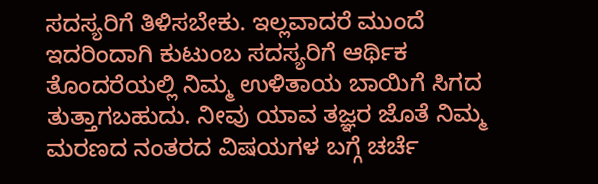ಸದಸ್ಯರಿಗೆ ತಿಳಿಸಬೇಕು. ಇಲ್ಲವಾದರೆ ಮುಂದೆ ಇದರಿಂದಾಗಿ ಕುಟುಂಬ ಸದಸ್ಯರಿಗೆ ಆರ್ಥಿಕ ತೊಂದರೆಯಲ್ಲಿ ನಿಮ್ಮ ಉಳಿತಾಯ ಬಾಯಿಗೆ ಸಿಗದ ತುತ್ತಾಗಬಹುದು. ನೀವು ಯಾವ ತಜ್ಞರ ಜೊತೆ ನಿಮ್ಮ ಮರಣದ ನಂತರದ ವಿಷಯಗಳ ಬಗ್ಗೆ ಚರ್ಚೆ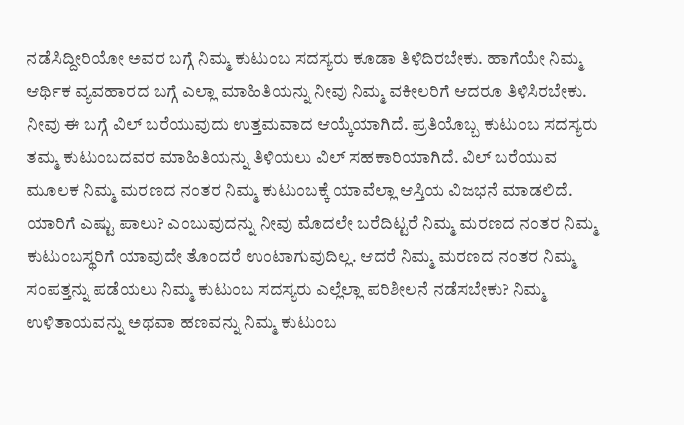ನಡೆಸಿದ್ದೀರಿಯೋ ಅವರ ಬಗ್ಗೆ ನಿಮ್ಮ ಕುಟುಂಬ ಸದಸ್ಯರು ಕೂಡಾ ತಿಳಿದಿರಬೇಕು. ಹಾಗೆಯೇ ನಿಮ್ಮ ಆರ್ಥಿಕ ವ್ಯವಹಾರದ ಬಗ್ಗೆ ಎಲ್ಲಾ ಮಾಹಿತಿಯನ್ನು ನೀವು ನಿಮ್ಮ ವಕೀಲರಿಗೆ ಆದರೂ ತಿಳಿಸಿರಬೇಕು.
ನೀವು ಈ ಬಗ್ಗೆ ವಿಲ್ ಬರೆಯುವುದು ಉತ್ತಮವಾದ ಆಯ್ಕೆಯಾಗಿದೆ. ಪ್ರತಿಯೊಬ್ಬ ಕುಟುಂಬ ಸದಸ್ಯರು ತಮ್ಮ ಕುಟುಂಬದವರ ಮಾಹಿತಿಯನ್ನು ತಿಳಿಯಲು ವಿಲ್ ಸಹಕಾರಿಯಾಗಿದೆ. ವಿಲ್ ಬರೆಯುವ ಮೂಲಕ ನಿಮ್ಮ ಮರಣದ ನಂತರ ನಿಮ್ಮ ಕುಟುಂಬಕ್ಕೆ ಯಾವೆಲ್ಲಾ ಆಸ್ತಿಯ ವಿಜಭನೆ ಮಾಡಲಿದೆ. ಯಾರಿಗೆ ಎಷ್ಟು ಪಾಲು? ಎಂಬುವುದನ್ನು ನೀವು ಮೊದಲೇ ಬರೆದಿಟ್ಟರೆ ನಿಮ್ಮ ಮರಣದ ನಂತರ ನಿಮ್ಮ ಕುಟುಂಬಸ್ಥರಿಗೆ ಯಾವುದೇ ತೊಂದರೆ ಉಂಟಾಗುವುದಿಲ್ಲ. ಆದರೆ ನಿಮ್ಮ ಮರಣದ ನಂತರ ನಿಮ್ಮ ಸಂಪತ್ತನ್ನು ಪಡೆಯಲು ನಿಮ್ಮ ಕುಟುಂಬ ಸದಸ್ಯರು ಎಲ್ಲೆಲ್ಲಾ ಪರಿಶೀಲನೆ ನಡೆಸಬೇಕು? ನಿಮ್ಮ ಉಳಿತಾಯವನ್ನು ಅಥವಾ ಹಣವನ್ನು ನಿಮ್ಮ ಕುಟುಂಬ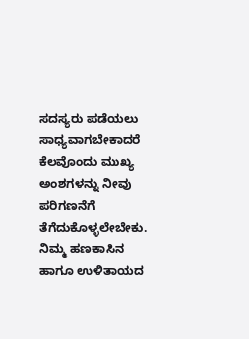ಸದಸ್ಯರು ಪಡೆಯಲು ಸಾಧ್ಯವಾಗಬೇಕಾದರೆ ಕೆಲವೊಂದು ಮುಖ್ಯ ಅಂಶಗಳನ್ನು ನೀವು ಪರಿಗಣನೆಗೆ ತೆಗೆದುಕೊಳ್ಳಲೇಬೇಕು. ನಿಮ್ಮ ಹಣಕಾಸಿನ ಹಾಗೂ ಉಳಿತಾಯದ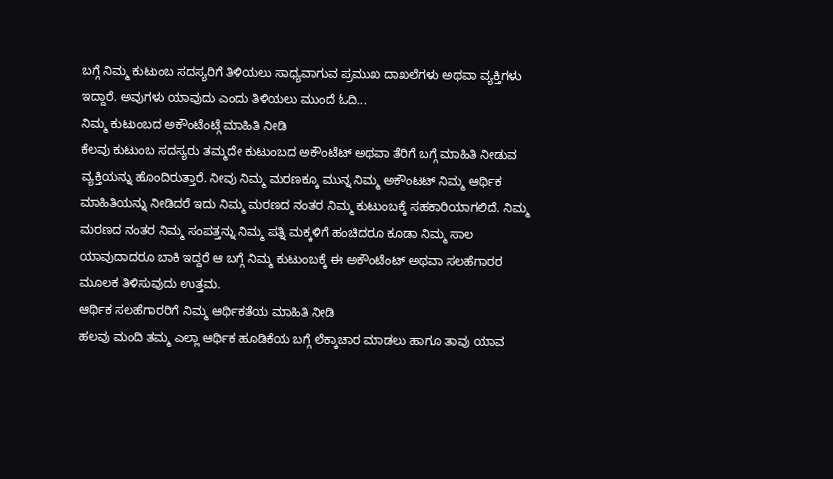ಬಗ್ಗೆ ನಿಮ್ಮ ಕುಟುಂಬ ಸದಸ್ಯರಿಗೆ ತಿಳಿಯಲು ಸಾಧ್ಯವಾಗುವ ಪ್ರಮುಖ ದಾಖಲೆಗಳು ಅಥವಾ ವ್ಯಕ್ತಿಗಳು ಇದ್ದಾರೆ. ಅವುಗಳು ಯಾವುದು ಎಂದು ತಿಳಿಯಲು ಮುಂದೆ ಓದಿ...
ನಿಮ್ಮ ಕುಟುಂಬದ ಅಕೌಂಟೆಂಟ್ಗೆ ಮಾಹಿತಿ ನೀಡಿ
ಕೆಲವು ಕುಟುಂಬ ಸದಸ್ಯರು ತಮ್ಮದೇ ಕುಟುಂಬದ ಅಕೌಂಟೆಟ್ ಅಥವಾ ತೆರಿಗೆ ಬಗ್ಗೆ ಮಾಹಿತಿ ನೀಡುವ ವ್ಯಕ್ತಿಯನ್ನು ಹೊಂದಿರುತ್ತಾರೆ. ನೀವು ನಿಮ್ಮ ಮರಣಕ್ಕೂ ಮುನ್ನ ನಿಮ್ಮ ಅಕೌಂಟಟ್ ನಿಮ್ಮ ಆರ್ಥಿಕ ಮಾಹಿತಿಯನ್ನು ನೀಡಿದರೆ ಇದು ನಿಮ್ಮ ಮರಣದ ನಂತರ ನಿಮ್ಮ ಕುಟುಂಬಕ್ಕೆ ಸಹಕಾರಿಯಾಗಲಿದೆ. ನಿಮ್ಮ ಮರಣದ ನಂತರ ನಿಮ್ಮ ಸಂಪತ್ತನ್ನು ನಿಮ್ಮ ಪತ್ನಿ ಮಕ್ಕಳಿಗೆ ಹಂಚಿದರೂ ಕೂಡಾ ನಿಮ್ಮ ಸಾಲ ಯಾವುದಾದರೂ ಬಾಕಿ ಇದ್ದರೆ ಆ ಬಗ್ಗೆ ನಿಮ್ಮ ಕುಟುಂಬಕ್ಕೆ ಈ ಅಕೌಂಟೆಂಟ್ ಅಥವಾ ಸಲಹೆಗಾರರ ಮೂಲಕ ತಿಳಿಸುವುದು ಉತ್ತಮ.
ಆರ್ಥಿಕ ಸಲಹೆಗಾರರಿಗೆ ನಿಮ್ಮ ಆರ್ಥಿಕತೆಯ ಮಾಹಿತಿ ನೀಡಿ
ಹಲವು ಮಂದಿ ತಮ್ಮ ಎಲ್ಲಾ ಆರ್ಥಿಕ ಹೂಡಿಕೆಯ ಬಗ್ಗೆ ಲೆಕ್ಕಾಚಾರ ಮಾಡಲು ಹಾಗೂ ತಾವು ಯಾವ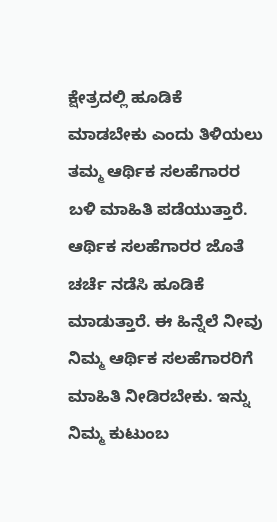ಕ್ಷೇತ್ರದಲ್ಲಿ ಹೂಡಿಕೆ ಮಾಡಬೇಕು ಎಂದು ತಿಳಿಯಲು ತಮ್ಮ ಆರ್ಥಿಕ ಸಲಹೆಗಾರರ ಬಳಿ ಮಾಹಿತಿ ಪಡೆಯುತ್ತಾರೆ. ಆರ್ಥಿಕ ಸಲಹೆಗಾರರ ಜೊತೆ ಚರ್ಚೆ ನಡೆಸಿ ಹೂಡಿಕೆ ಮಾಡುತ್ತಾರೆ. ಈ ಹಿನ್ನೆಲೆ ನೀವು ನಿಮ್ಮ ಆರ್ಥಿಕ ಸಲಹೆಗಾರರಿಗೆ ಮಾಹಿತಿ ನೀಡಿರಬೇಕು. ಇನ್ನು ನಿಮ್ಮ ಕುಟುಂಬ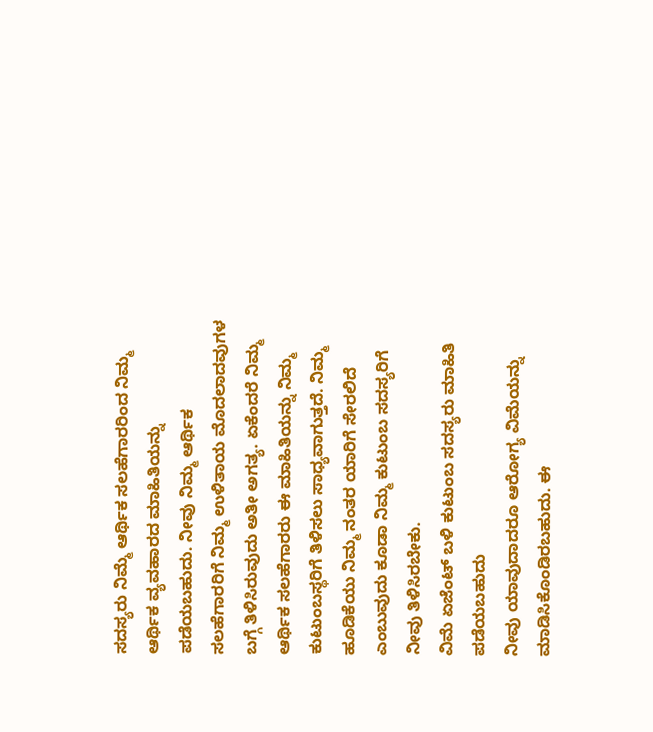ಸದಸ್ಯರು ನಿಮ್ಮೆ ಆರ್ಥಿಕ ಸಲಹೆಗಾರರಿಂದ ನಿಮ್ಮ ಆರ್ಥಿಕ ವ್ಯವಹಾರದ ಮಾಹಿತಿಯನ್ನು ಪಡೆಯಬಹುದು. ನೀವು ನಿಮ್ಮ ಆರ್ಥಿಕ ಸಲಹೆಗಾರರಿಗೆ ನಿಮ್ಮ ಉಳಿತಾಯ ಮೊದಲಾದವುಗಳ ಬಗ್ಗೆ ತಿಳಿಸಿರುವುದು ಅತೀ ಅಗತ್ಯ. ಏಕೆಂದರೆ ನಿಮ್ಮ ಆರ್ಥಿಕ ಸಲಹೆಗಾರರು ಈ ಮಾಹಿತಿಯನ್ನು ನಿಮ್ಮ ಕುಟುಂಬಸ್ಥರಿಗೆ ತಿಳಿಸಲು ಸಾಧ್ಯವಾಗುತ್ತದೆ. ನಿಮ್ಮ ಹೂಡಿಕೆಯು ನಿಮ್ಮ ನಂತರ ಯಾರಿಗೆ ಸೇರಲಿದೆ ಎಂಬುವುದು ಕೂಡಾ ನಿಮ್ಮ ಕುಟುಂಬ ಸದಸ್ಯರಿಗೆ ನೀವು ತಿಳಿಸಿರಬೇಕು.
ವಿಮೆ ಏಜೆಂಟ್ ಬಳಿ ಕುಟುಂಬ ಸದಸ್ಯರು ಮಾಹಿತಿ ಪಡೆಯಬಹುದು
ನೀವು ಯಾವುದಾದರೂ ಆರೋಗ್ಯ ವಿಮೆಯನ್ನು ಮಾಡಿಸಿಕೊಂಡಿರಬಹುದು. ಈ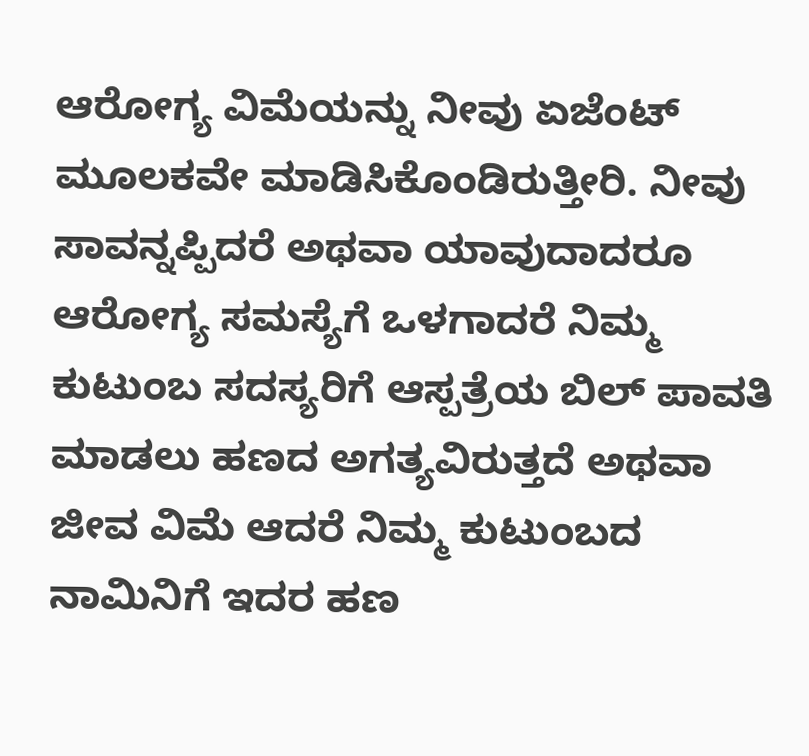ಆರೋಗ್ಯ ವಿಮೆಯನ್ನು ನೀವು ಏಜೆಂಟ್ ಮೂಲಕವೇ ಮಾಡಿಸಿಕೊಂಡಿರುತ್ತೀರಿ. ನೀವು ಸಾವನ್ನಪ್ಪಿದರೆ ಅಥವಾ ಯಾವುದಾದರೂ ಆರೋಗ್ಯ ಸಮಸ್ಯೆಗೆ ಒಳಗಾದರೆ ನಿಮ್ಮ ಕುಟುಂಬ ಸದಸ್ಯರಿಗೆ ಆಸ್ಪತ್ರೆಯ ಬಿಲ್ ಪಾವತಿ ಮಾಡಲು ಹಣದ ಅಗತ್ಯವಿರುತ್ತದೆ ಅಥವಾ ಜೀವ ವಿಮೆ ಆದರೆ ನಿಮ್ಮ ಕುಟುಂಬದ ನಾಮಿನಿಗೆ ಇದರ ಹಣ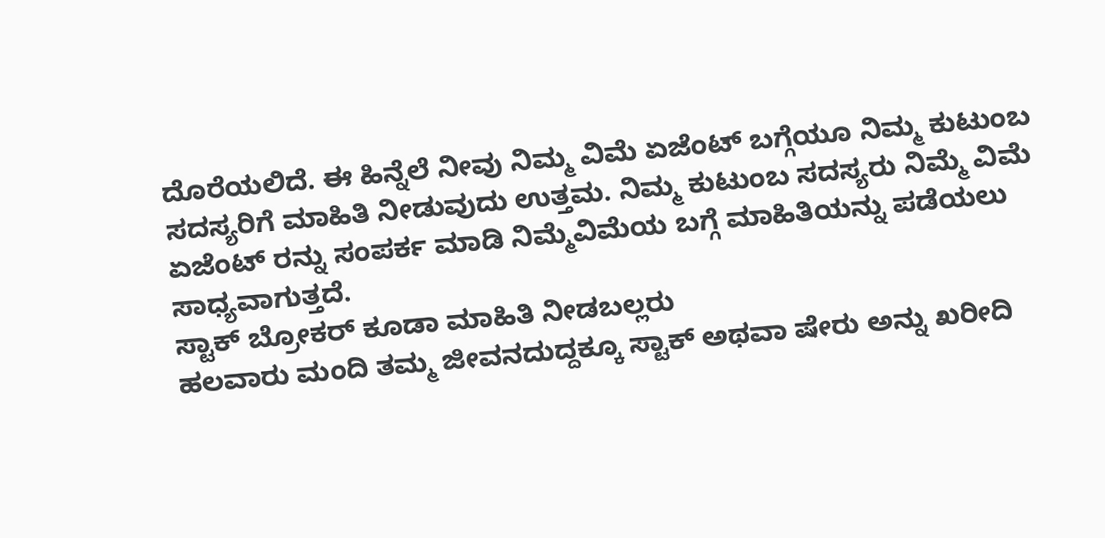ದೊರೆಯಲಿದೆ. ಈ ಹಿನ್ನೆಲೆ ನೀವು ನಿಮ್ಮ ವಿಮೆ ಏಜೆಂಟ್ ಬಗ್ಗೆಯೂ ನಿಮ್ಮ ಕುಟುಂಬ ಸದಸ್ಯರಿಗೆ ಮಾಹಿತಿ ನೀಡುವುದು ಉತ್ತಮ. ನಿಮ್ಮ ಕುಟುಂಬ ಸದಸ್ಯರು ನಿಮ್ಮೆ ವಿಮೆ ಏಜೆಂಟ್ ರನ್ನು ಸಂಪರ್ಕ ಮಾಡಿ ನಿಮ್ಮೆವಿಮೆಯ ಬಗ್ಗೆ ಮಾಹಿತಿಯನ್ನು ಪಡೆಯಲು ಸಾಧ್ಯವಾಗುತ್ತದೆ.
ಸ್ಟಾಕ್ ಬ್ರೋಕರ್ ಕೂಡಾ ಮಾಹಿತಿ ನೀಡಬಲ್ಲರು
ಹಲವಾರು ಮಂದಿ ತಮ್ಮ ಜೀವನದುದ್ದಕ್ಕೂ ಸ್ಟಾಕ್ ಅಥವಾ ಷೇರು ಅನ್ನು ಖರೀದಿ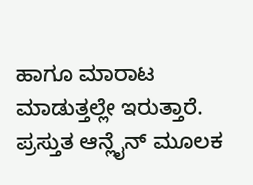ಹಾಗೂ ಮಾರಾಟ ಮಾಡುತ್ತಲ್ಲೇ ಇರುತ್ತಾರೆ. ಪ್ರಸ್ತುತ ಆನ್ಲೈನ್ ಮೂಲಕ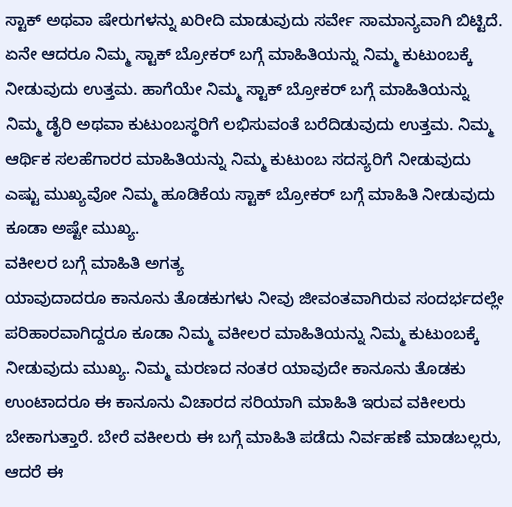ಸ್ಟಾಕ್ ಅಥವಾ ಷೇರುಗಳನ್ನು ಖರೀದಿ ಮಾಡುವುದು ಸರ್ವೇ ಸಾಮಾನ್ಯವಾಗಿ ಬಿಟ್ಟಿದೆ. ಏನೇ ಆದರೂ ನಿಮ್ಮ ಸ್ಟಾಕ್ ಬ್ರೋಕರ್ ಬಗ್ಗೆ ಮಾಹಿತಿಯನ್ನು ನಿಮ್ಮ ಕುಟುಂಬಕ್ಕೆ ನೀಡುವುದು ಉತ್ತಮ. ಹಾಗೆಯೇ ನಿಮ್ಮ ಸ್ಟಾಕ್ ಬ್ರೋಕರ್ ಬಗ್ಗೆ ಮಾಹಿತಿಯನ್ನು ನಿಮ್ಮ ಡೈರಿ ಅಥವಾ ಕುಟುಂಬಸ್ಥರಿಗೆ ಲಭಿಸುವಂತೆ ಬರೆದಿಡುವುದು ಉತ್ತಮ. ನಿಮ್ಮ ಆರ್ಥಿಕ ಸಲಹೆಗಾರರ ಮಾಹಿತಿಯನ್ನು ನಿಮ್ಮ ಕುಟುಂಬ ಸದಸ್ಯರಿಗೆ ನೀಡುವುದು ಎಷ್ಟು ಮುಖ್ಯವೋ ನಿಮ್ಮ ಹೂಡಿಕೆಯ ಸ್ಟಾಕ್ ಬ್ರೋಕರ್ ಬಗ್ಗೆ ಮಾಹಿತಿ ನೀಡುವುದು ಕೂಡಾ ಅಷ್ಟೇ ಮುಖ್ಯ.
ವಕೀಲರ ಬಗ್ಗೆ ಮಾಹಿತಿ ಅಗತ್ಯ
ಯಾವುದಾದರೂ ಕಾನೂನು ತೊಡಕುಗಳು ನೀವು ಜೀವಂತವಾಗಿರುವ ಸಂದರ್ಭದಲ್ಲೇ ಪರಿಹಾರವಾಗಿದ್ದರೂ ಕೂಡಾ ನಿಮ್ಮ ವಕೀಲರ ಮಾಹಿತಿಯನ್ನು ನಿಮ್ಮ ಕುಟುಂಬಕ್ಕೆ ನೀಡುವುದು ಮುಖ್ಯ. ನಿಮ್ಮ ಮರಣದ ನಂತರ ಯಾವುದೇ ಕಾನೂನು ತೊಡಕು ಉಂಟಾದರೂ ಈ ಕಾನೂನು ವಿಚಾರದ ಸರಿಯಾಗಿ ಮಾಹಿತಿ ಇರುವ ವಕೀಲರು ಬೇಕಾಗುತ್ತಾರೆ. ಬೇರೆ ವಕೀಲರು ಈ ಬಗ್ಗೆ ಮಾಹಿತಿ ಪಡೆದು ನಿರ್ವಹಣೆ ಮಾಡಬಲ್ಲರು, ಆದರೆ ಈ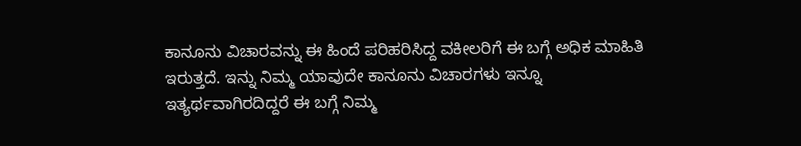ಕಾನೂನು ವಿಚಾರವನ್ನು ಈ ಹಿಂದೆ ಪರಿಹರಿಸಿದ್ದ ವಕೀಲರಿಗೆ ಈ ಬಗ್ಗೆ ಅಧಿಕ ಮಾಹಿತಿ ಇರುತ್ತದೆ. ಇನ್ನು ನಿಮ್ಮ ಯಾವುದೇ ಕಾನೂನು ವಿಚಾರಗಳು ಇನ್ನೂ ಇತ್ಯರ್ಥವಾಗಿರದಿದ್ದರೆ ಈ ಬಗ್ಗೆ ನಿಮ್ಮ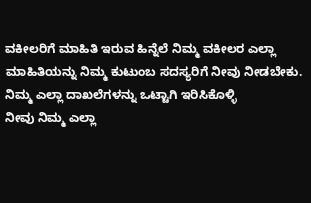ವಕೀಲರಿಗೆ ಮಾಹಿತಿ ಇರುವ ಹಿನ್ನೆಲೆ ನಿಮ್ಮ ವಕೀಲರ ಎಲ್ಲಾ ಮಾಹಿತಿಯನ್ನು ನಿಮ್ಮ ಕುಟುಂಬ ಸದಸ್ಯರಿಗೆ ನೀವು ನೀಡಬೇಕು.
ನಿಮ್ಮ ಎಲ್ಲಾ ದಾಖಲೆಗಳನ್ನು ಒಟ್ಟಾಗಿ ಇರಿಸಿಕೊಳ್ಳಿ
ನೀವು ನಿಮ್ಮ ಎಲ್ಲಾ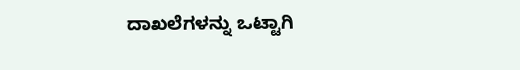ದಾಖಲೆಗಳನ್ನು ಒಟ್ಟಾಗಿ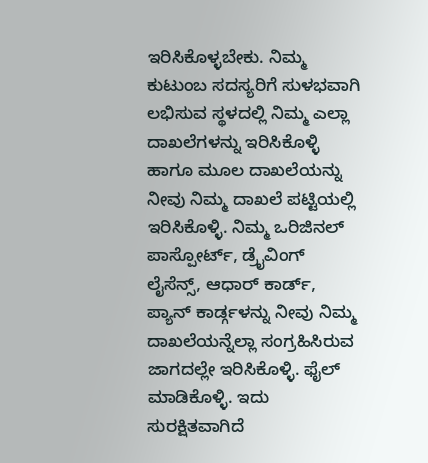ಇರಿಸಿಕೊಳ್ಳಬೇಕು. ನಿಮ್ಮ ಕುಟುಂಬ ಸದಸ್ಯರಿಗೆ ಸುಳಭವಾಗಿ ಲಭಿಸುವ ಸ್ಥಳದಲ್ಲಿ ನಿಮ್ಮ ಎಲ್ಲಾ ದಾಖಲೆಗಳನ್ನು ಇರಿಸಿಕೊಳ್ಳಿ ಹಾಗೂ ಮೂಲ ದಾಖಲೆಯನ್ನು ನೀವು ನಿಮ್ಮ ದಾಖಲೆ ಪಟ್ಟಿಯಲ್ಲಿ ಇರಿಸಿಕೊಳ್ಳಿ. ನಿಮ್ಮ ಒರಿಜಿನಲ್ ಪಾಸ್ಪೋರ್ಟ್, ಡ್ರೈವಿಂಗ್ ಲೈಸೆನ್ಸ್, ಆಧಾರ್ ಕಾರ್ಡ್, ಪ್ಯಾನ್ ಕಾರ್ಡ್ಗಳನ್ನು ನೀವು ನಿಮ್ಮ ದಾಖಲೆಯನ್ನೆಲ್ಲಾ ಸಂಗ್ರಹಿಸಿರುವ ಜಾಗದಲ್ಲೇ ಇರಿಸಿಕೊಳ್ಳಿ. ಫೈಲ್ ಮಾಡಿಕೊಳ್ಳಿ. ಇದು ಸುರಕ್ಷಿತವಾಗಿದೆ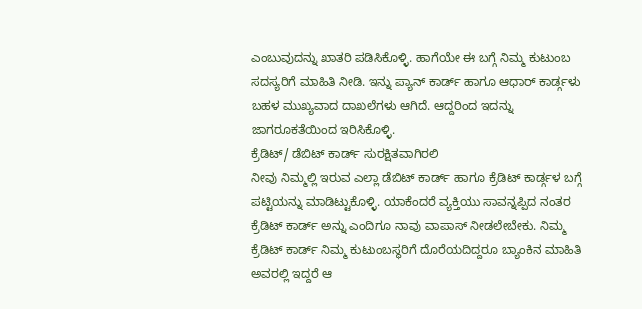ಎಂಬುವುದನ್ನು ಖಾತರಿ ಪಡಿಸಿಕೊಳ್ಳಿ. ಹಾಗೆಯೇ ಈ ಬಗ್ಗೆ ನಿಮ್ಮ ಕುಟುಂಬ ಸದಸ್ಯರಿಗೆ ಮಾಹಿತಿ ನೀಡಿ. ಇನ್ನು ಪ್ಯಾನ್ ಕಾರ್ಡ್ ಹಾಗೂ ಆಧಾರ್ ಕಾರ್ಡ್ಗಳು ಬಹಳ ಮುಖ್ಯವಾದ ದಾಖಲೆಗಳು ಆಗಿದೆ. ಆದ್ದರಿಂದ ಇದನ್ನು ಜಾಗರೂಕತೆಯಿಂದ ಇರಿಸಿಕೊಳ್ಳಿ.
ಕ್ರೆಡಿಟ್/ ಡೆಬಿಟ್ ಕಾರ್ಡ್ ಸುರಕ್ಷಿತವಾಗಿರಲಿ
ನೀವು ನಿಮ್ಮಲ್ಲಿ ಇರುವ ಎಲ್ಲಾ ಡೆಬಿಟ್ ಕಾರ್ಡ್ ಹಾಗೂ ಕ್ರೆಡಿಟ್ ಕಾರ್ಡ್ಗಳ ಬಗ್ಗೆ ಪಟ್ಟಿಯನ್ನು ಮಾಡಿಟ್ಟುಕೊಳ್ಳಿ. ಯಾಕೆಂದರೆ ವ್ಯಕ್ತಿಯು ಸಾವನ್ನಪ್ಪಿದ ನಂತರ ಕ್ರೆಡಿಟ್ ಕಾರ್ಡ್ ಅನ್ನು ಎಂದಿಗೂ ನಾವು ವಾಪಾಸ್ ನೀಡಲೇಬೇಕು. ನಿಮ್ಮ ಕ್ರೆಡಿಟ್ ಕಾರ್ಡ್ ನಿಮ್ಮ ಕುಟುಂಬಸ್ಥರಿಗೆ ದೊರೆಯದಿದ್ದರೂ ಬ್ಯಾಂಕಿನ ಮಾಹಿತಿ ಅವರಲ್ಲಿ ಇದ್ದರೆ ಆ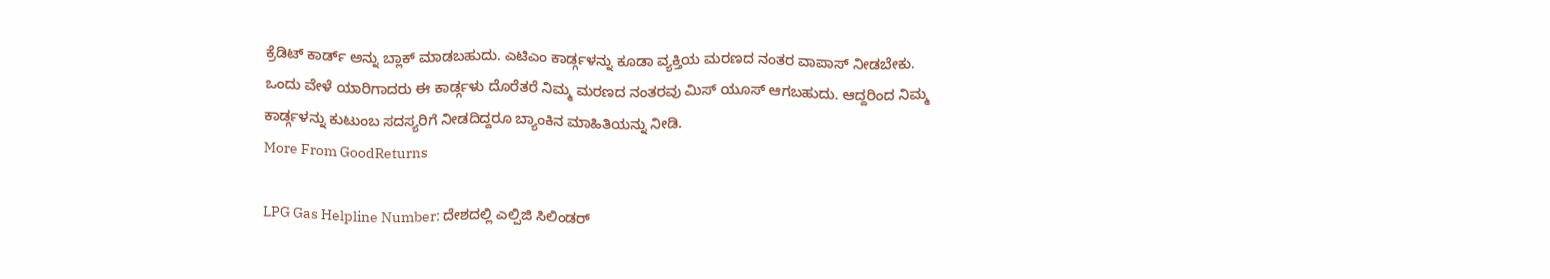ಕ್ರೆಡಿಟ್ ಕಾರ್ಡ್ ಅನ್ನು ಬ್ಲಾಕ್ ಮಾಡಬಹುದು. ಎಟಿಎಂ ಕಾರ್ಡ್ಗಳನ್ನು ಕೂಡಾ ವ್ಯಕ್ತಿಯ ಮರಣದ ನಂತರ ವಾಪಾಸ್ ನೀಡಬೇಕು. ಒಂದು ವೇಳೆ ಯಾರಿಗಾದರು ಈ ಕಾರ್ಡ್ಗಳು ದೊರೆತರೆ ನಿಮ್ಮ ಮರಣದ ನಂತರವು ಮಿಸ್ ಯೂಸ್ ಆಗಬಹುದು. ಆದ್ದರಿಂದ ನಿಮ್ಮ ಕಾರ್ಡ್ಗಳನ್ನು ಕುಟುಂಬ ಸದಸ್ಯರಿಗೆ ನೀಡದಿದ್ದರೂ ಬ್ಯಾಂಕಿನ ಮಾಹಿತಿಯನ್ನು ನೀಡಿ.
More From GoodReturns

LPG Gas Helpline Number: ದೇಶದಲ್ಲಿ ಎಲ್ಪಿಜಿ ಸಿಲಿಂಡರ್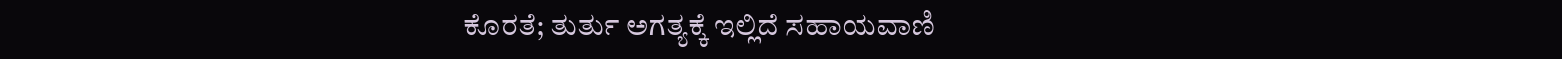ಕೊರತೆ; ತುರ್ತು ಅಗತ್ಯಕ್ಕೆ ಇಲ್ಲಿದೆ ಸಹಾಯವಾಣಿ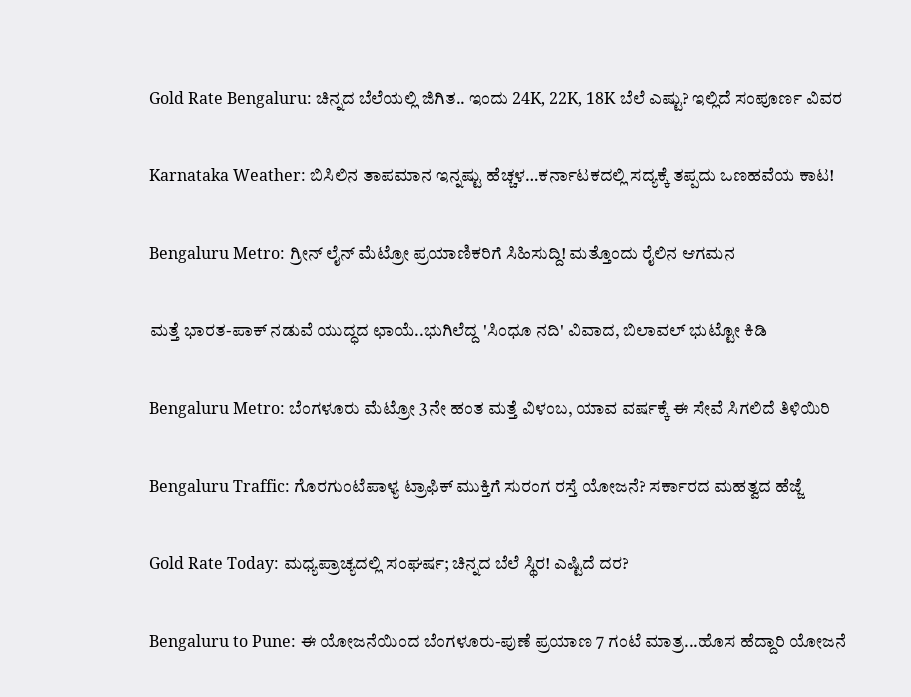Gold Rate Bengaluru: ಚಿನ್ನದ ಬೆಲೆಯಲ್ಲಿ ಜಿಗಿತ.. ಇಂದು 24K, 22K, 18K ಬೆಲೆ ಎಷ್ಟು? ಇಲ್ಲಿದೆ ಸಂಪೂರ್ಣ ವಿವರ

Karnataka Weather: ಬಿಸಿಲಿನ ತಾಪಮಾನ ಇನ್ನಷ್ಟು ಹೆಚ್ಚಳ…ಕರ್ನಾಟಕದಲ್ಲಿ ಸದ್ಯಕ್ಕೆ ತಪ್ಪದು ಒಣಹವೆಯ ಕಾಟ!

Bengaluru Metro: ಗ್ರೀನ್ ಲೈನ್ ಮೆಟ್ರೋ ಪ್ರಯಾಣಿಕರಿಗೆ ಸಿಹಿಸುದ್ದಿ! ಮತ್ತೊಂದು ರೈಲಿನ ಆಗಮನ

ಮತ್ತೆ ಭಾರತ-ಪಾಕ್ ನಡುವೆ ಯುದ್ಧದ ಛಾಯೆ..ಭುಗಿಲೆದ್ದ 'ಸಿಂಧೂ ನದಿ' ವಿವಾದ, ಬಿಲಾವಲ್ ಭುಟ್ಟೋ ಕಿಡಿ

Bengaluru Metro: ಬೆಂಗಳೂರು ಮೆಟ್ರೋ 3ನೇ ಹಂತ ಮತ್ತೆ ವಿಳಂಬ, ಯಾವ ವರ್ಷಕ್ಕೆ ಈ ಸೇವೆ ಸಿಗಲಿದೆ ತಿಳಿಯಿರಿ

Bengaluru Traffic: ಗೊರಗುಂಟೆಪಾಳ್ಯ ಟ್ರಾಫಿಕ್ ಮುಕ್ತಿಗೆ ಸುರಂಗ ರಸ್ತೆ ಯೋಜನೆ? ಸರ್ಕಾರದ ಮಹತ್ವದ ಹೆಜ್ಜೆ

Gold Rate Today: ಮಧ್ಯಪ್ರಾಚ್ಯದಲ್ಲಿ ಸಂಘರ್ಷ; ಚಿನ್ನದ ಬೆಲೆ ಸ್ಥಿರ! ಎಷ್ಟಿದೆ ದರ?

Bengaluru to Pune: ಈ ಯೋಜನೆಯಿಂದ ಬೆಂಗಳೂರು-ಪುಣೆ ಪ್ರಯಾಣ 7 ಗಂಟೆ ಮಾತ್ರ...ಹೊಸ ಹೆದ್ದಾರಿ ಯೋಜನೆ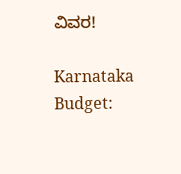ವಿವರ!

Karnataka Budget: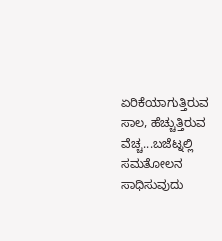ಏರಿಕೆಯಾಗುತ್ತಿರುವ ಸಾಲ, ಹೆಚ್ಚುತ್ತಿರುವ ವೆಚ್ಚ...ಬಜೆಟ್ನಲ್ಲಿ ಸಮತೋಲನ ಸಾಧಿಸುವುದು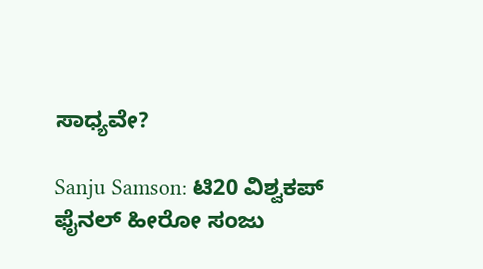ಸಾಧ್ಯವೇ?

Sanju Samson: ಟಿ20 ವಿಶ್ವಕಪ್ ಫೈನಲ್ ಹೀರೋ ಸಂಜು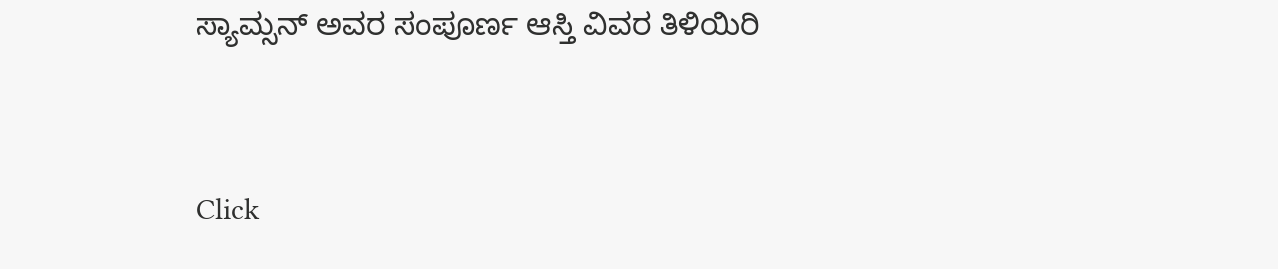ಸ್ಯಾಮ್ಸನ್ ಅವರ ಸಂಪೂರ್ಣ ಆಸ್ತಿ ವಿವರ ತಿಳಿಯಿರಿ



Click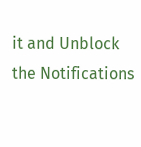it and Unblock the Notifications